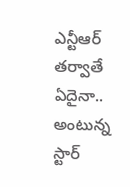ఎన్టీఆర్ తర్వాతే ఏదైనా.. అంటున్న స్టార్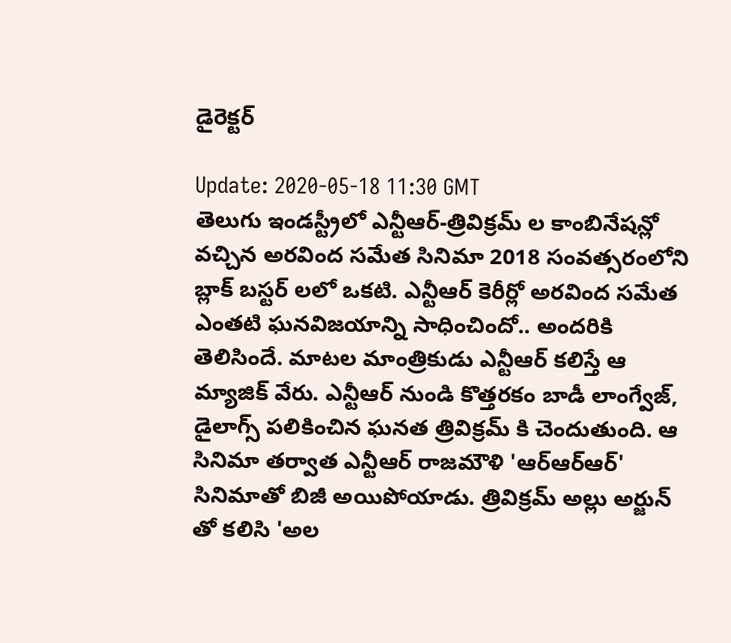డైరెక్టర్

Update: 2020-05-18 11:30 GMT
తెలుగు ఇండస్ట్రీలో ఎన్టీఆర్-త్రివిక్రమ్ ల కాంబినేషన్లో వచ్చిన అరవింద సమేత సినిమా 2018 సంవత్సరంలోని బ్లాక్ బస్టర్ లలో ఒకటి. ఎన్టీఆర్ కెరీర్లో అరవింద సమేత ఎంతటి ఘనవిజయాన్ని సాధించిందో.. అందరికి తెలిసిందే. మాటల మాంత్రికుడు ఎన్టీఆర్ కలిస్తే ఆ మ్యాజిక్ వేరు. ఎన్టీఆర్ నుండి కొత్తరకం బాడీ లాంగ్వేజ్, డైలాగ్స్ పలికించిన ఘనత త్రివిక్రమ్ కి చెందుతుంది. ఆ సినిమా తర్వాత ఎన్టీఆర్ రాజమౌళి 'ఆర్ఆర్ఆర్' సినిమాతో బిజీ అయిపోయాడు. త్రివిక్రమ్ అల్లు అర్జున్ తో కలిసి 'అల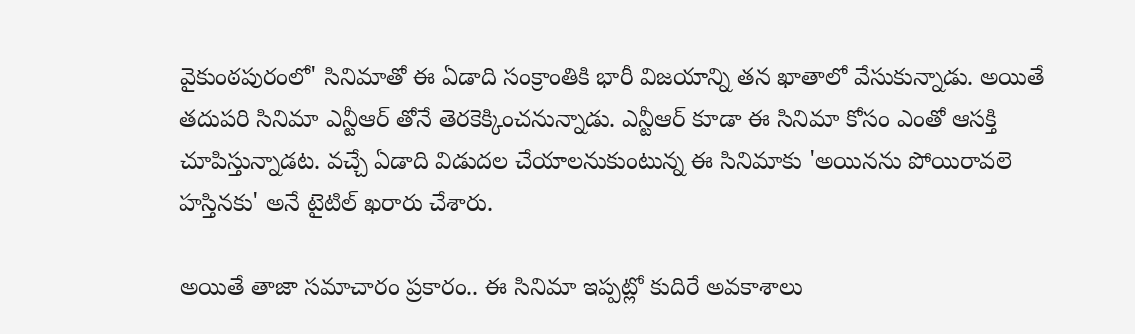వైకుంఠపురంలో' సినిమాతో ఈ ఏడాది సంక్రాంతికి భారీ విజయాన్ని తన ఖాతాలో వేసుకున్నాడు. అయితే తదుపరి సినిమా ఎన్టీఆర్ తోనే తెరకెక్కించనున్నాడు. ఎన్టీఆర్ కూడా ఈ సినిమా కోసం ఎంతో ఆసక్తి చూపిస్తున్నాడట. వచ్చే ఏడాది విడుదల చేయాలనుకుంటున్న ఈ సినిమాకు 'అయినను పోయిరావలె హస్తినకు' అనే టైటిల్ ఖరారు చేశారు.

అయితే తాజా సమాచారం ప్రకారం.. ఈ సినిమా ఇప్పట్లో కుదిరే అవకాశాలు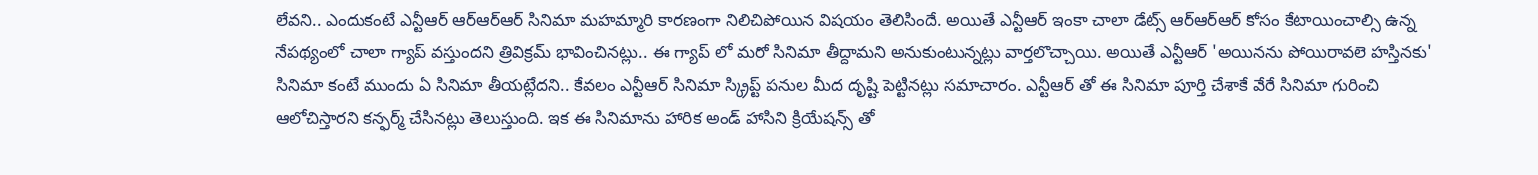లేవని.. ఎందుకంటే ఎన్టీఆర్ ఆర్ఆర్ఆర్ సినిమా మహమ్మారి కారణంగా నిలిచిపోయిన విషయం తెలిసిందే. అయితే ఎన్టీఆర్ ఇంకా చాలా డేట్స్ ఆర్ఆర్ఆర్ కోసం కేటాయించాల్సి ఉన్న నేపథ్యంలో చాలా గ్యాప్ వస్తుందని త్రివిక్రమ్ భావించినట్లు.. ఈ గ్యాప్ లో మరో సినిమా తీద్దామని అనుకుంటున్నట్లు వార్తలొచ్చాయి. అయితే ఎన్టీఆర్ 'అయినను పోయిరావలె హస్తినకు' సినిమా కంటే ముందు ఏ సినిమా తీయట్లేదని.. కేవలం ఎన్టీఆర్ సినిమా స్క్రిప్ట్ పనుల మీద దృష్టి పెట్టినట్లు సమాచారం. ఎన్టీఆర్ తో ఈ సినిమా పూర్తి చేశాకే వేరే సినిమా గురించి ఆలోచిస్తారని కన్ఫర్మ్ చేసినట్లు తెలుస్తుంది. ఇక ఈ సినిమాను హారిక అండ్ హాసిని క్రియేషన్స్ తో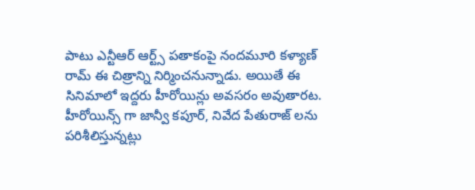పాటు ఎన్టీఆర్ ఆర్ట్స్ పతాకంపై నందమూరి కళ్యాణ్ రామ్ ఈ చిత్రాన్ని నిర్మించనున్నాడు. అయితే ఈ సినిమాలో ఇద్దరు హీరోయిన్లు అవసరం అవుతారట. హీరోయిన్స్ గా జాన్వీ కపూర్, నివేద పేతురాజ్ లను పరిశీలిస్తున్నట్లు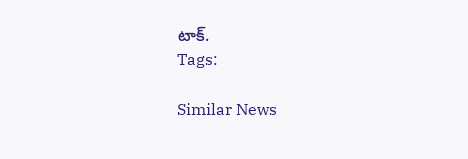టాక్.
Tags:

Similar News